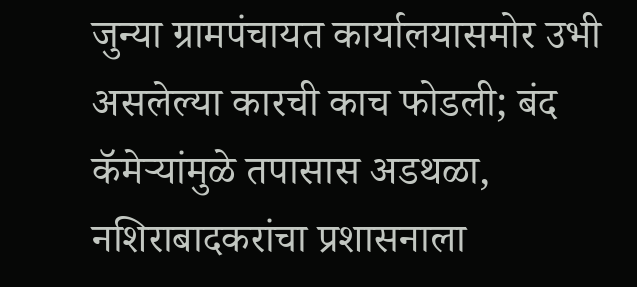जुन्या ग्रामपंचायत कार्यालयासमोर उभी असलेल्या कारची काच फोडली; बंद कॅमेऱ्यांमुळे तपासास अडथळा, नशिराबादकरांचा प्रशासनाला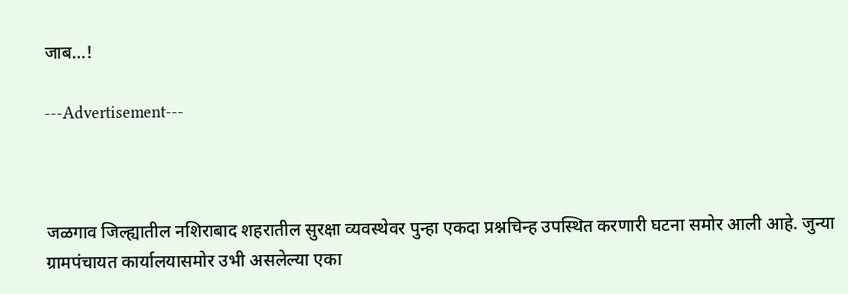जाब…!

---Advertisement---



जळगाव जिल्ह्यातील नशिराबाद शहरातील सुरक्षा व्यवस्थेवर पुन्हा एकदा प्रश्नचिन्ह उपस्थित करणारी घटना समोर आली आहे. जुन्या ग्रामपंचायत कार्यालयासमोर उभी असलेल्या एका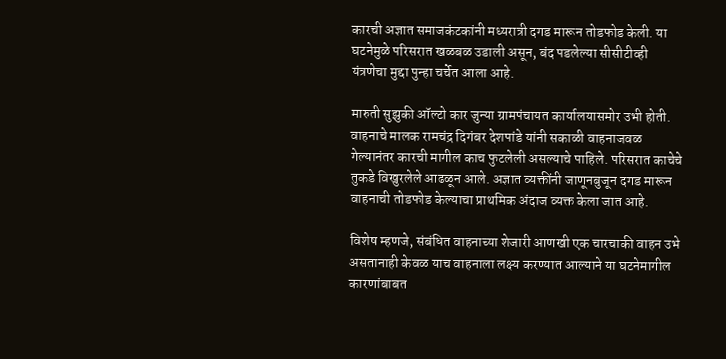कारची अज्ञात समाजकंटकांनी मध्यरात्री दगड मारून तोडफोड केली. या घटनेमुळे परिसरात खळबळ उडाली असून, बंद पडलेल्या सीसीटीव्ही यंत्रणेचा मुद्दा पुन्हा चर्चेत आला आहे.

मारुती सुझुकी ऑल्टो कार जुन्या ग्रामपंचायत कार्यालयासमोर उभी होती. वाहनाचे मालक रामचंद्र दिगंबर देशपांडे यांनी सकाळी वाहनाजवळ गेल्यानंतर कारची मागील काच फुटलेली असल्याचे पाहिले. परिसरात काचेचे तुकडे विखुरलेले आढळून आले. अज्ञात व्यक्तींनी जाणूनबुजून दगड मारून वाहनाची तोडफोड केल्याचा प्राथमिक अंदाज व्यक्त केला जात आहे.

विशेष म्हणजे, संबंधित वाहनाच्या शेजारी आणखी एक चारचाकी वाहन उभे असतानाही केवळ याच वाहनाला लक्ष्य करण्यात आल्याने या घटनेमागील कारणांबाबत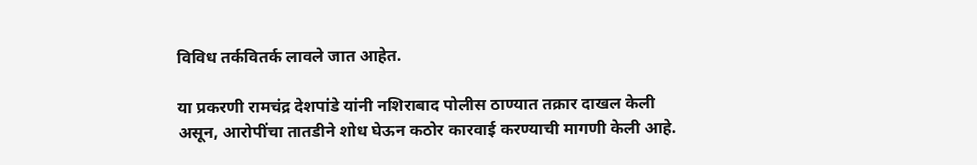विविध तर्कवितर्क लावले जात आहेत.

या प्रकरणी रामचंद्र देशपांडे यांनी नशिराबाद पोलीस ठाण्यात तक्रार दाखल केली असून, आरोपींचा तातडीने शोध घेऊन कठोर कारवाई करण्याची मागणी केली आहे.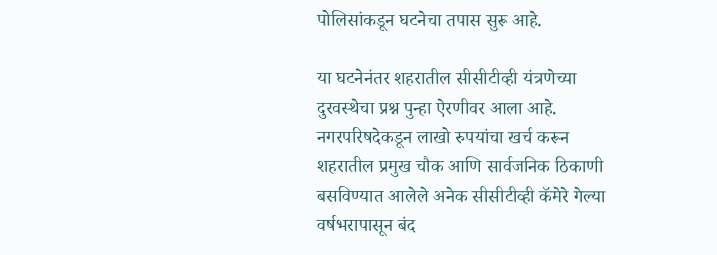पोलिसांकडून घटनेचा तपास सुरू आहे.

या घटनेनंतर शहरातील सीसीटीव्ही यंत्रणेच्या दुरवस्थेचा प्रश्न पुन्हा ऐरणीवर आला आहे. नगरपरिषदेकडून लाखो रुपयांचा खर्च करून शहरातील प्रमुख चौक आणि सार्वजनिक ठिकाणी बसविण्यात आलेले अनेक सीसीटीव्ही कॅमेरे गेल्या वर्षभरापासून बंद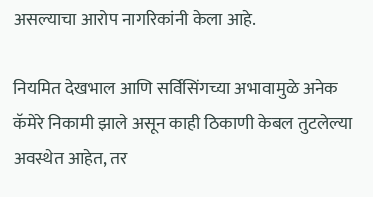असल्याचा आरोप नागरिकांनी केला आहे.

नियमित देखभाल आणि सर्विसिंगच्या अभावामुळे अनेक कॅमेरे निकामी झाले असून काही ठिकाणी केबल तुटलेल्या अवस्थेत आहेत, तर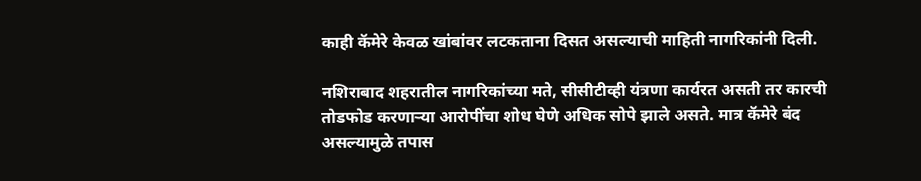काही कॅमेरे केवळ खांबांवर लटकताना दिसत असल्याची माहिती नागरिकांनी दिली.

नशिराबाद शहरातील नागरिकांच्या मते, सीसीटीव्ही यंत्रणा कार्यरत असती तर कारची तोडफोड करणाऱ्या आरोपींचा शोध घेणे अधिक सोपे झाले असते. मात्र कॅमेरे बंद असल्यामुळे तपास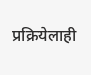प्रक्रियेलाही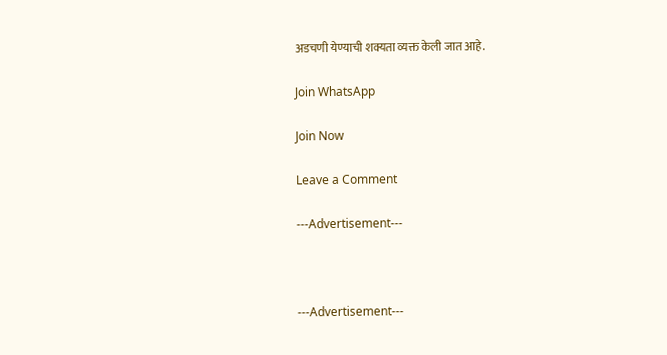अडचणी येण्याची शक्यता व्यक्त केली जात आहे.

Join WhatsApp

Join Now

Leave a Comment

---Advertisement---



---Advertisement---